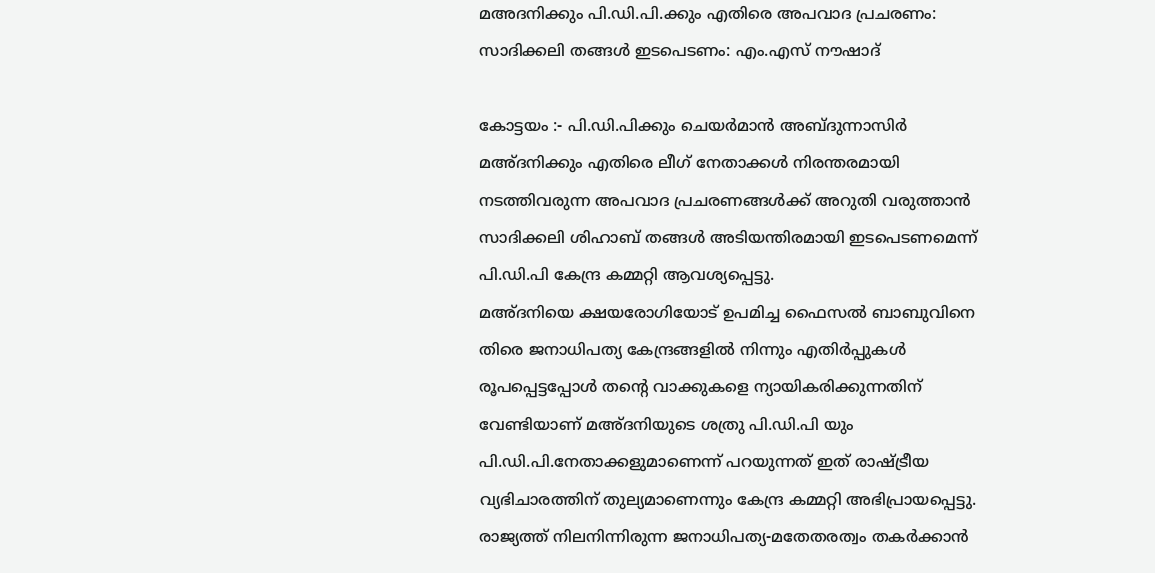മഅദനിക്കും പി.ഡി.പി.ക്കും എതിരെ അപവാദ പ്രചരണം: സാദിക്കലി തങ്ങൾ ഇടപെടണം: എം.എസ് നൗഷാദ്

കോട്ടയം :- പി.ഡി.പിക്കും ചെയർമാൻ അബ്ദുന്നാസിർ മഅ്ദനിക്കും എതിരെ ലീഗ് നേതാക്കൾ നിരന്തരമായി നടത്തിവരുന്ന അപവാദ പ്രചരണങ്ങൾക്ക് അറുതി വരുത്താൻ സാദിക്കലി ശിഹാബ് തങ്ങൾ അടിയന്തിരമായി ഇടപെടണമെന്ന് പി.ഡി.പി കേന്ദ്ര കമ്മറ്റി ആവശ്യപ്പെട്ടു.
മഅ്ദനിയെ ക്ഷയരോഗിയോട് ഉപമിച്ച ഫൈസൽ ബാബുവിനെ തിരെ ജനാധിപത്യ കേന്ദ്രങ്ങളിൽ നിന്നും എതിർപ്പുകൾ രൂപപ്പെട്ടപ്പോൾ തന്റെ വാക്കുകളെ ന്യായികരിക്കുന്നതിന് വേണ്ടിയാണ് മഅ്ദനിയുടെ ശത്രു പി.ഡി.പി യും പി.ഡി.പി.നേതാക്കളുമാണെന്ന് പറയുന്നത് ഇത് രാഷ്ട്രീയ വ്യഭിചാരത്തിന് തുല്യമാണെന്നും കേന്ദ്ര കമ്മറ്റി അഭിപ്രായപ്പെട്ടു.
രാജ്യത്ത് നിലനിന്നിരുന്ന ജനാധിപത്യ-മതേതരത്വം തകർക്കാൻ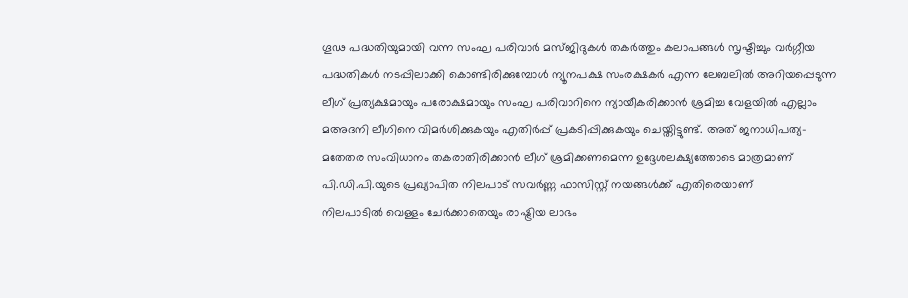ഗൂഢ പദ്ധതിയുമായി വന്ന സംഘ പരിവാർ മസ്ജിദുകൾ തകർത്തും കലാപങ്ങൾ സൃഷ്ടിച്ചും വർഗ്ഗീയ പദ്ധതികൾ നടപ്പിലാക്കി കൊണ്ടിരിക്കുമ്പോൾ ന്യൂനപക്ഷ സംരക്ഷകർ എന്ന ലേബലിൽ അറിയപ്പെടുന്ന ലീഗ് പ്രത്യക്ഷമായും പരോക്ഷമായും സംഘ പരിവാറിനെ ന്യായീകരിക്കാൻ ശ്രമിച്ച വേളയിൽ എല്ലാം മഅദനി ലീഗിനെ വിമർശിക്കുകയും എതിർപ്പ് പ്രകടിപ്പിക്കുകയും ചെയ്തിട്ടുണ്ട്. അത് ജനാധിപത്യ-മതേതര സംവിധാനം തകരാതിരിക്കാൻ ലീഗ് ശ്രമിക്കണമെന്ന ഉദ്ദേശലക്ഷ്യത്തോടെ മാത്രമാണ്
പി.ഡി.പി.യുടെ പ്രഖ്യാപിത നിലപാട് സവർണ്ണ ഫാസിസ്റ്റ് നയങ്ങൾക്ക് എതിരെയാണ്
നിലപാടിൽ വെള്ളം ചേർക്കാതെയും രാഷ്ട്രിയ ലാഭം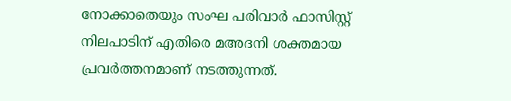നോക്കാതെയും സംഘ പരിവാർ ഫാസിസ്റ്റ് നിലപാടിന് എതിരെ മഅദനി ശക്തമായ പ്രവർത്തനമാണ് നടത്തുന്നത്.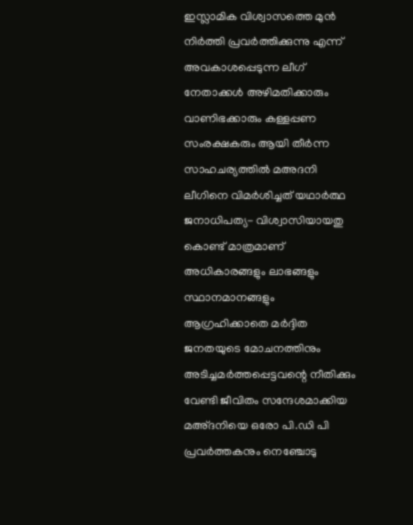ഇസ്ലാമിക വിശ്വാസത്തെ മുൻ നിർത്തി പ്രവർത്തിക്കുന്നു എന്ന് അവകാശപ്പെടുന്ന ലീഗ് നേതാക്കൾ അഴിമതിക്കാരും വാണിഭക്കാരും കള്ളപ്പണ സംരക്ഷകരും ആയി തീർന്ന സാഹചര്യത്തിൽ മഅദനി ലീഗിനെ വിമർശിച്ചത് യഥാർത്ഥ ജനാധിപത്യ- വിശ്വാസിയായതു കൊണ്ട് മാത്രമാണ്
അധികാരങ്ങളും ലാഭങ്ങളും സ്ഥാനമാനങ്ങളും ആഗ്രഹിക്കാതെ മർദ്ദിത ജനതയുടെ മോചനത്തിനും അടിച്ചമർത്തപ്പെട്ടവന്റെ നീതിക്കും വേണ്ടി ജീവിതം സന്ദേശമാക്കിയ മഅ്ദനിയെ ഒരോ പി.ഡി പി പ്രവർത്തകനും നെഞ്ചോടു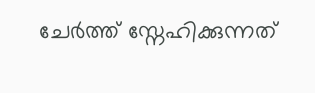ചേർത്ത് സ്നേഹിക്കുന്നത്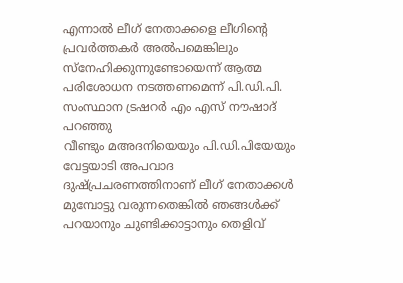എന്നാൽ ലീഗ് നേതാക്കളെ ലീഗിന്റെ പ്രവർത്തകർ അൽപമെങ്കിലും സ്നേഹിക്കുന്നുണ്ടോയെന്ന് ആത്മ പരിശോധന നടത്തണമെന്ന് പി.ഡി.പി. സംസ്ഥാന ട്രഷറർ എം എസ് നൗഷാദ് പറഞ്ഞു
വീണ്ടും മഅദനിയെയും പി.ഡി.പിയേയും വേട്ടയാടി അപവാദ ദുഷ്പ്രചരണത്തിനാണ് ലീഗ് നേതാക്കൾ മുമ്പോട്ടു വരുന്നതെങ്കിൽ ഞങ്ങൾക്ക് പറയാനും ചുണ്ടിക്കാട്ടാനും തെളിവ്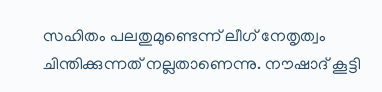സഹിതം പലതുമുണ്ടെന്ന് ലീഗ് നേതൃത്വം ചിന്തിക്കുന്നത് നല്ലതാണെന്നു. നൗഷാദ് കൂട്ടി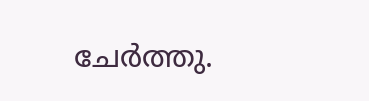ചേർത്തു.